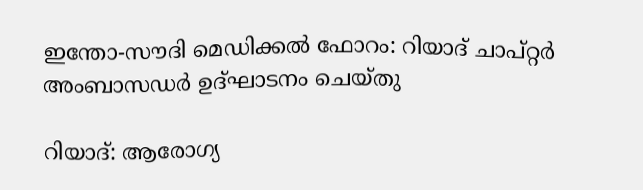ഇന്തോ-സൗദി മെഡിക്കൽ ഫോറം: റിയാദ് ചാപ്റ്റർ അംബാസഡർ ഉദ്ഘാടനം ചെയ്തു

റിയാദ്: ആരോഗ്യ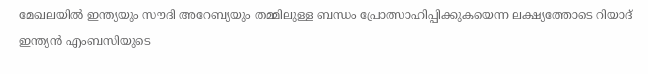മേഖലയിൽ ഇന്ത്യയും സൗദി അറേബ്യയും തമ്മിലുള്ള ബന്ധം പ്രോത്സാഹിപ്പിക്കുകയെന്ന ലക്ഷ്യത്തോടെ റിയാദ് ഇന്ത്യൻ എംബസിയുടെ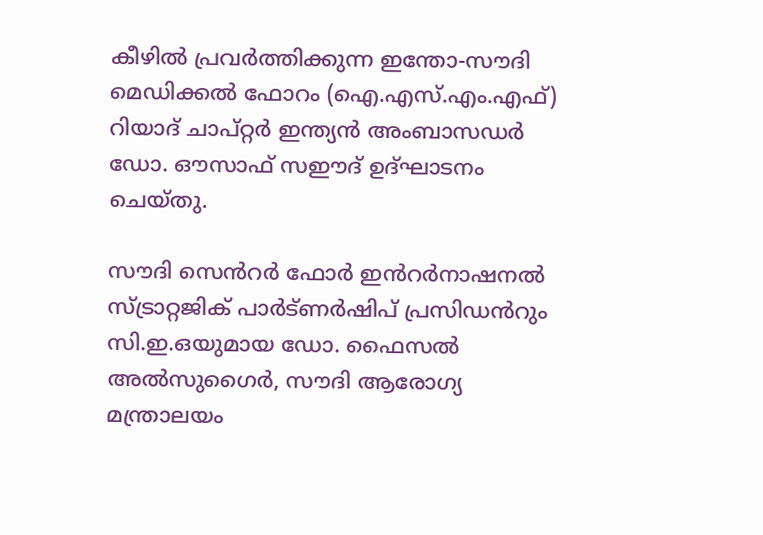കീഴിൽ പ്രവർത്തിക്കുന്ന ഇന്തോ-സൗദി മെഡിക്കൽ ഫോറം (ഐ.എസ്.എം.എഫ്) റിയാദ് ചാപ്റ്റർ ഇന്ത്യൻ അംബാസഡർ ഡോ. ഔസാഫ് സഈദ് ഉദ്‌ഘാടനം ചെയ്തു.

സൗദി സെൻറർ ഫോർ ഇൻറർനാഷനൽ സ്ട്രാറ്റജിക് പാർട്ണർഷിപ് പ്രസിഡൻറും സി.ഇ.ഒയുമായ ഡോ. ഫൈസൽ അൽസുഗൈർ, സൗദി ആരോഗ്യ മന്ത്രാലയം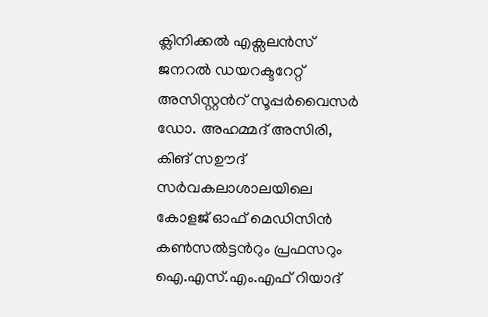ക്ലിനിക്കൽ എക്സലൻസ് ജനറൽ ഡയറക്ടറേറ്റ് അസിസ്റ്റൻറ് സൂപ്പർവൈസർ ഡോ. അഹമ്മദ് അസിരി, കിങ് സഊദ് സർവകലാശാലയിലെ കോളജ് ഓഫ് മെഡിസിൻ കൺസൽട്ടൻറും പ്രഫസറും ഐ.എസ്.എം.എഫ് റിയാദ്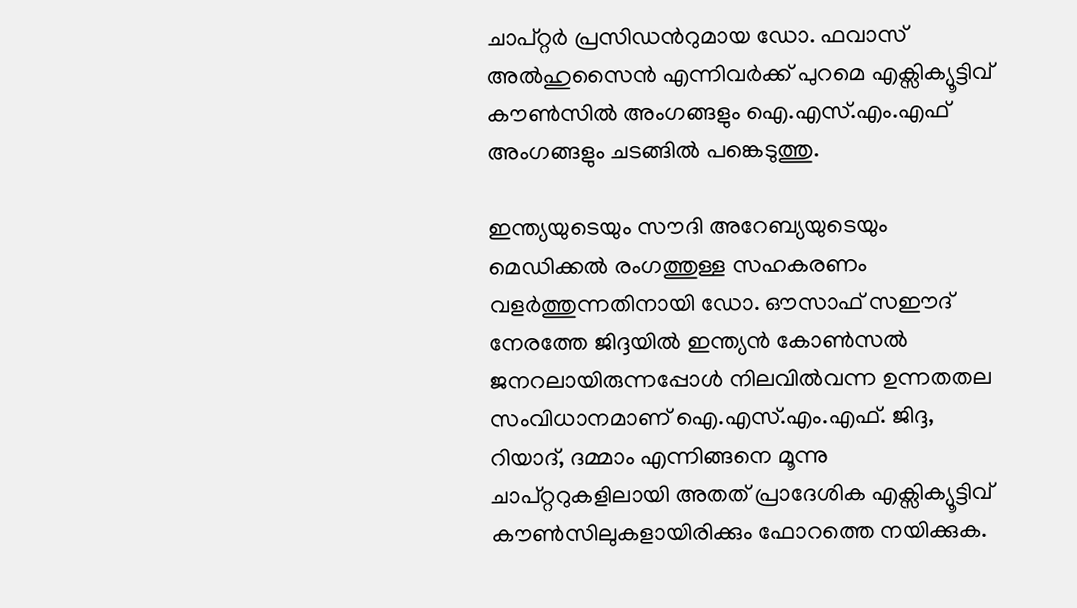ചാപ്റ്റർ പ്രസിഡൻറുമായ ഡോ. ഫവാസ് അൽഹുസൈൻ എന്നിവർക്ക് പുറമെ എക്സിക്യൂട്ടിവ് കൗൺസിൽ അംഗങ്ങളും ഐ.എസ്.എം.എഫ് അംഗങ്ങളും ചടങ്ങിൽ പങ്കെടുത്തു.

ഇന്ത്യയുടെയും സൗദി അറേബ്യയുടെയും മെഡിക്കൽ രംഗത്തുള്ള സഹകരണം വളർത്തുന്നതിനായി ഡോ. ഔസാഫ് സഈദ് നേരത്തേ ജിദ്ദയിൽ ഇന്ത്യൻ കോൺസൽ ജനറലായിരുന്നപ്പോൾ നിലവിൽവന്ന ഉന്നതതല സംവിധാനമാണ് ഐ.എസ്.എം.എഫ്. ജി‌ദ്ദ, റിയാദ്, ദമ്മാം എന്നിങ്ങനെ മൂന്നു ചാപ്റ്ററുകളിലായി അതത് പ്രാദേശിക എക്സിക്യൂട്ടിവ് കൗൺസിലുകളായിരിക്കും ഫോറത്തെ നയിക്കുക.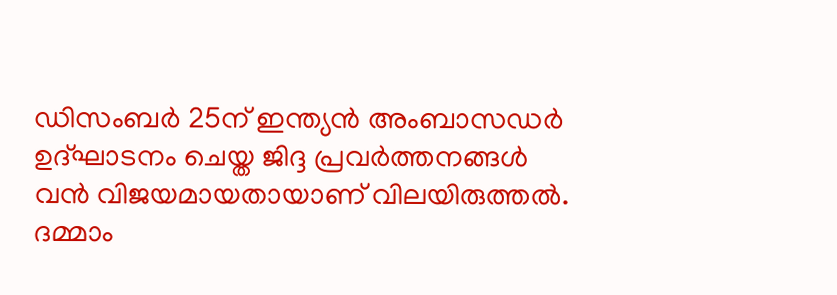ഡിസംബർ 25ന് ഇന്ത്യൻ അംബാസഡർ ഉദ്ഘാടനം ചെയ്ത ജിദ്ദ പ്രവർത്തനങ്ങൾ വൻ വിജയമായതായാണ് വിലയിരുത്തൽ. ദമ്മാം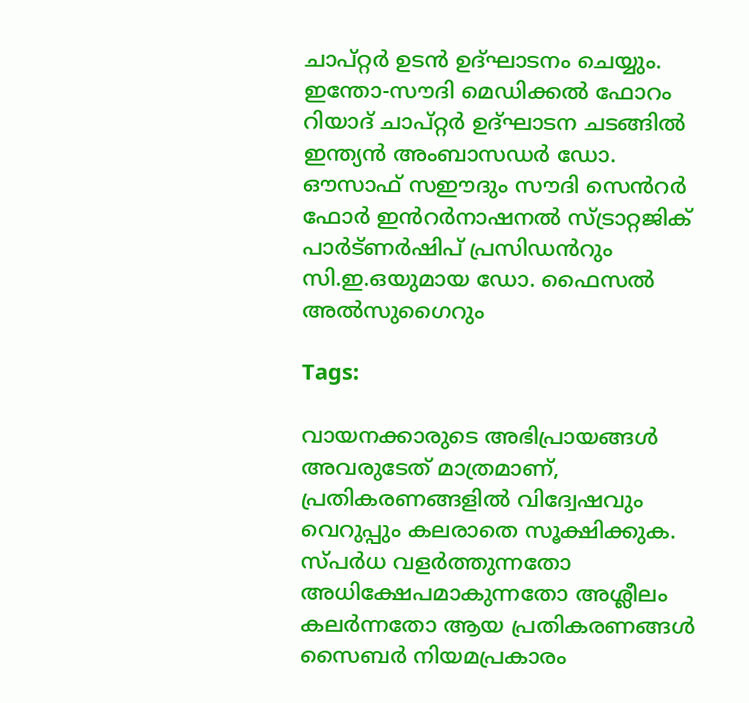ചാപ്റ്റർ ഉടൻ ഉദ്‌ഘാടനം ചെയ്യും. ഇന്തോ-സൗദി മെഡിക്കൽ ഫോറം റിയാദ് ചാപ്റ്റർ ഉദ്ഘാടന ചടങ്ങിൽ ഇന്ത്യൻ അംബാസഡർ ഡോ. ഔസാഫ് സഈദും സൗദി സെൻറർ ഫോർ ഇൻറർനാഷനൽ സ്ട്രാറ്റജിക് പാർട്ണർഷിപ് പ്രസിഡൻറും സി.ഇ.ഒയുമായ ഡോ. ഫൈസൽ അൽസുഗൈറും

Tags:

വായനക്കാരുടെ അഭിപ്രായങ്ങള്‍ അവരുടേത് മാത്രമാണ്, പ്രതികരണങ്ങളിൽ വിദ്വേഷവും വെറുപ്പും കലരാതെ സൂക്ഷിക്കുക. സ്പർധ വളർത്തുന്നതോ അധിക്ഷേപമാകുന്നതോ അശ്ലീലം കലർന്നതോ ആയ പ്രതികരണങ്ങൾ സൈബർ നിയമപ്രകാരം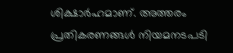ശിക്ഷാർഹമാണ്. അത്തരം പ്രതികരണങ്ങൾ നിയമനടപടി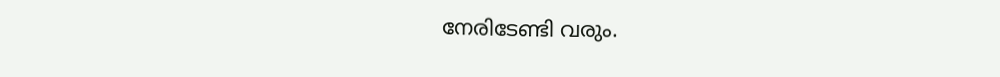നേരിടേണ്ടി വരും.